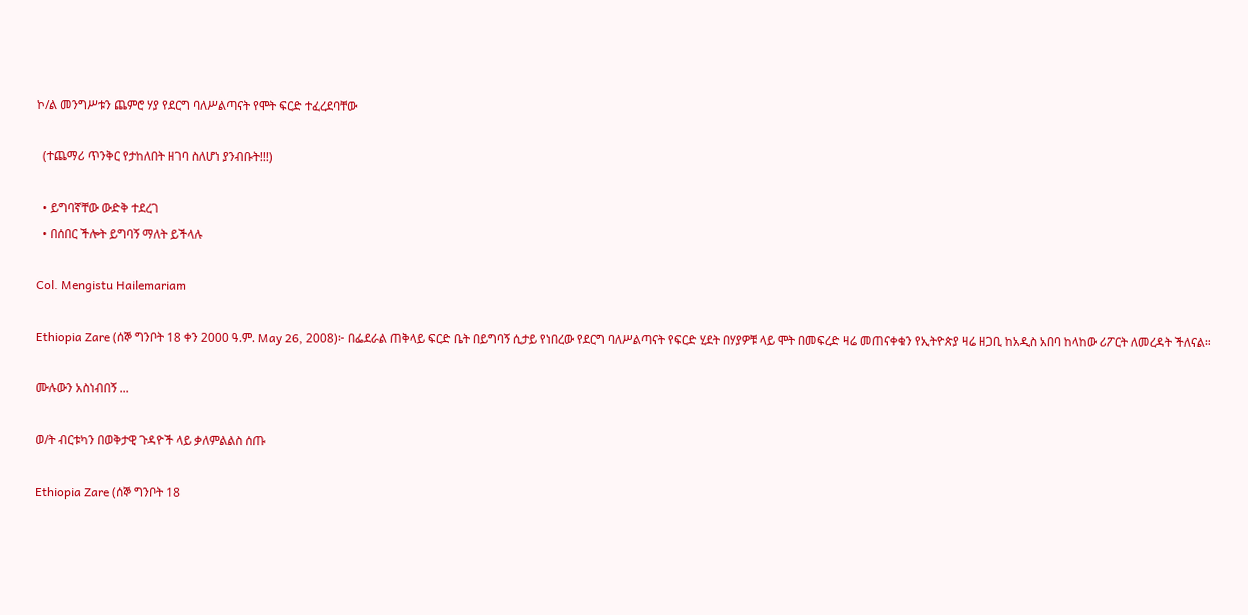ኮ/ል መንግሥቱን ጨምሮ ሃያ የደርግ ባለሥልጣናት የሞት ፍርድ ተፈረደባቸው

  (ተጨማሪ ጥንቅር የታከለበት ዘገባ ስለሆነ ያንብቡት!!!)

  • ይግባኛቸው ውድቅ ተደረገ
  • በሰበር ችሎት ይግባኝ ማለት ይችላሉ

Col. Mengistu Hailemariam

Ethiopia Zare (ሰኞ ግንቦት 18 ቀን 2000 ዓ.ም. May 26, 2008)፦ በፌደራል ጠቅላይ ፍርድ ቤት በይግባኝ ሲታይ የነበረው የደርግ ባለሥልጣናት የፍርድ ሂደት በሃያዎቹ ላይ ሞት በመፍረድ ዛሬ መጠናቀቁን የኢትዮጵያ ዛሬ ዘጋቢ ከአዲስ አበባ ከላከው ሪፖርት ለመረዳት ችለናል።

ሙሉውን አስነብበኝ ...

ወ/ት ብርቱካን በወቅታዊ ጉዳዮች ላይ ቃለምልልስ ሰጡ

Ethiopia Zare (ሰኞ ግንቦት 18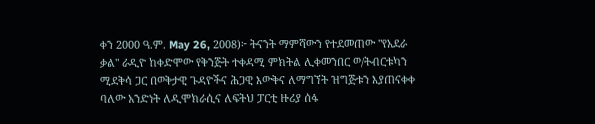ቀን 2000 ዓ.ም. May 26, 2008)፦ ትናንት ማምሻውን የተደመጠው "የአደራ ቃል" ራዲዮ ከቀድሞው የቅንጅት ተቀዳሚ ምክትል ሊቀመንበር ወ/ትብርቱካን ሚደቅሳ ጋር በወቅታዊ ጉዳዮችና ሕጋዊ እውቅና ለማግኘት ዝግጅቱን እያጠናቀቀ ባለው አንድነት ለዲሞክራሲና ለፍትህ ፓርቲ ዙሪያ ሰፋ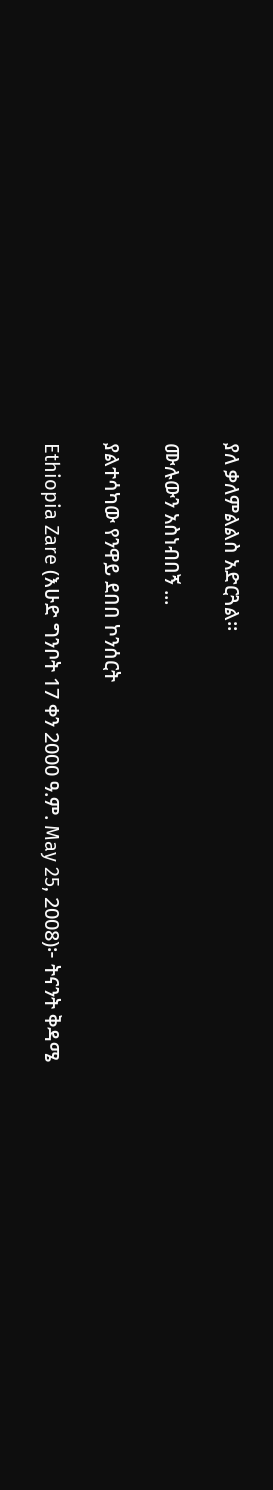ያለ ቃለምልልስ አድርጓል።

ሙሉውን አስነብበኝ ...

ያልተሳካው የንዋይ ደበበ ኮንሰርት

Ethiopia Zare (እሁድ ግንቦት 17 ቀን 2000 ዓ.ም. May 25, 2008)፦ ትናንት ቅዳሜ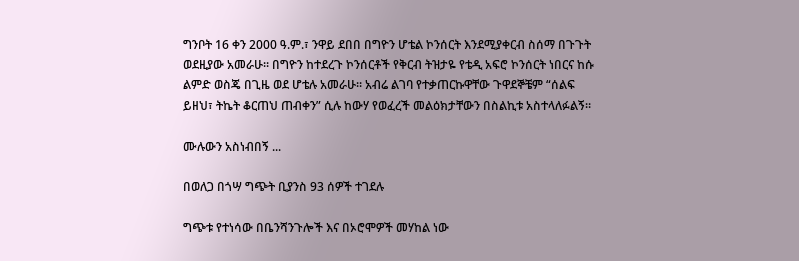ግንቦት 16 ቀን 2000 ዓ.ም.፣ ንዋይ ደበበ በግዮን ሆቴል ኮንሰርት እንደሚያቀርብ ስሰማ በጉጉት ወደዚያው አመራሁ። በግዮን ከተደረጉ ኮንሰርቶች የቅርብ ትዝታዬ የቴዲ አፍሮ ኮንሰርት ነበርና ከሱ ልምድ ወስጄ በጊዜ ወደ ሆቴሉ አመራሁ። አብሬ ልገባ የተቃጠርኩዋቸው ጉዋደኞቼም “ሰልፍ ይዘህ፣ ትኬት ቆርጠህ ጠብቀን” ሲሉ ከውሃ የወፈረች መልዕክታቸውን በስልኪቱ አስተላለፉልኝ።

ሙሉውን አስነብበኝ ...

በወለጋ በጎሣ ግጭት ቢያንስ 93 ሰዎች ተገደሉ

ግጭቱ የተነሳው በቤንሻንጉሎች እና በኦሮሞዎች መሃከል ነው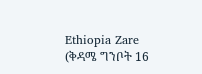Ethiopia Zare (ቅዳሜ ግንቦት 16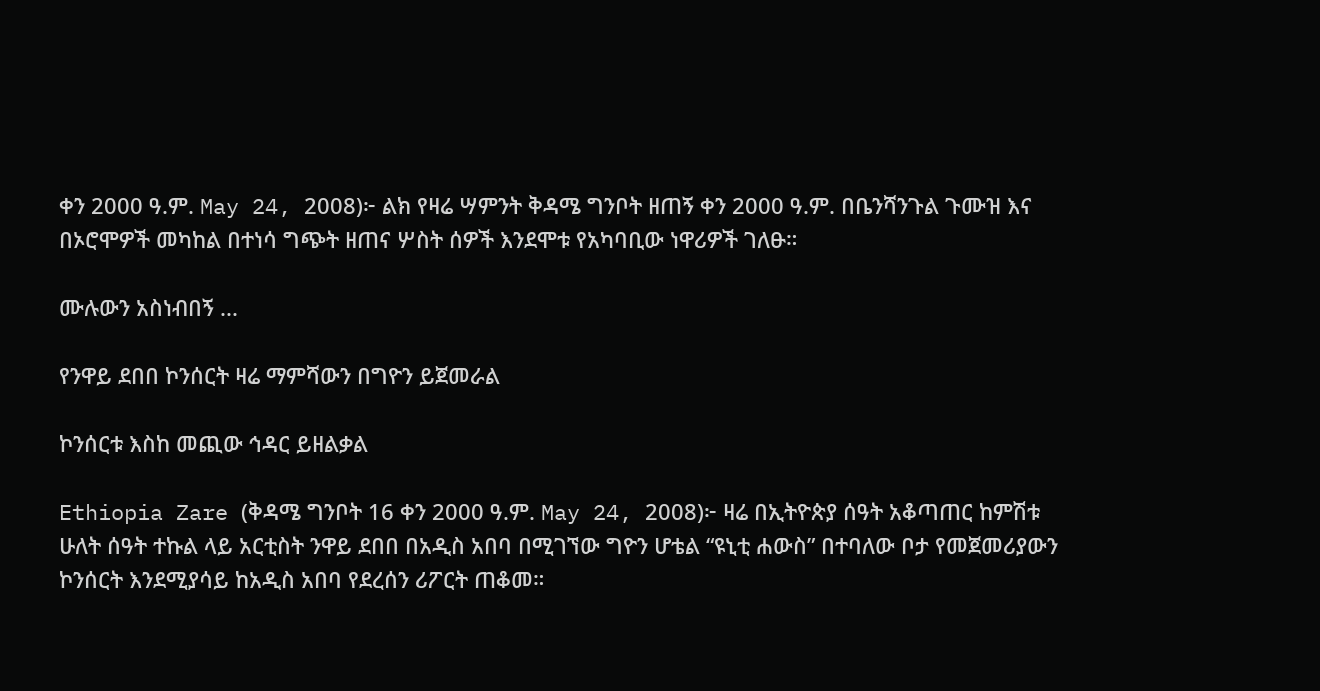ቀን 2000 ዓ.ም. May 24, 2008)፦ ልክ የዛሬ ሣምንት ቅዳሜ ግንቦት ዘጠኝ ቀን 2000 ዓ.ም. በቤንሻንጉል ጉሙዝ እና በኦሮሞዎች መካከል በተነሳ ግጭት ዘጠና ሦስት ሰዎች እንደሞቱ የአካባቢው ነዋሪዎች ገለፁ።

ሙሉውን አስነብበኝ ...

የንዋይ ደበበ ኮንሰርት ዛሬ ማምሻውን በግዮን ይጀመራል

ኮንሰርቱ እስከ መጪው ኅዳር ይዘልቃል

Ethiopia Zare (ቅዳሜ ግንቦት 16 ቀን 2000 ዓ.ም. May 24, 2008)፦ ዛሬ በኢትዮጵያ ሰዓት አቆጣጠር ከምሽቱ ሁለት ሰዓት ተኩል ላይ አርቲስት ንዋይ ደበበ በአዲስ አበባ በሚገኘው ግዮን ሆቴል “ዩኒቲ ሐውስ” በተባለው ቦታ የመጀመሪያውን ኮንሰርት እንደሚያሳይ ከአዲስ አበባ የደረሰን ሪፖርት ጠቆመ።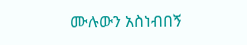ሙሉውን አስነብበኝ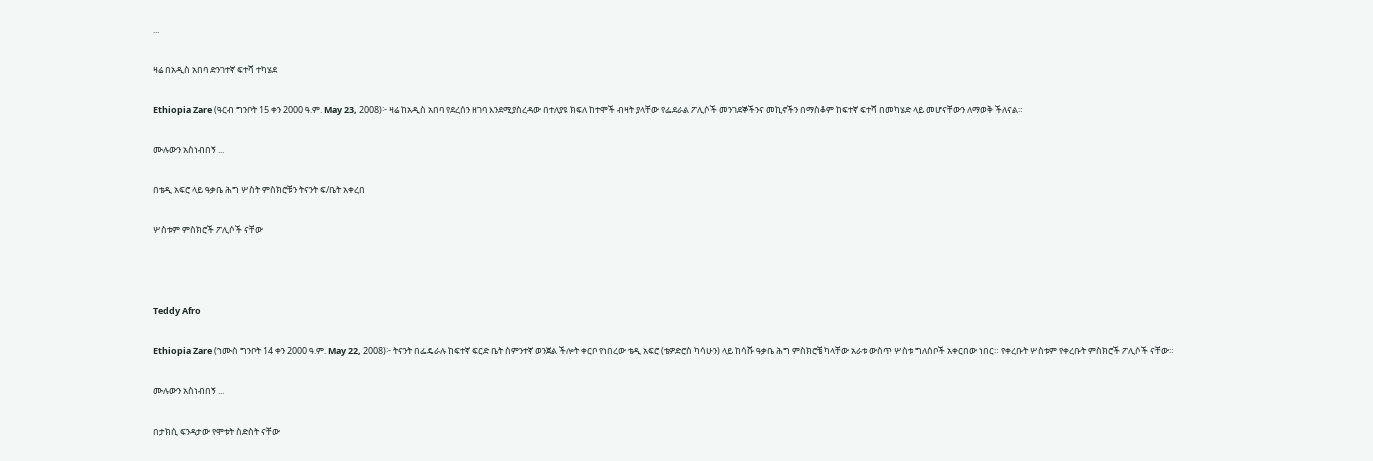...

ዛሬ በአዲስ አበባ ድንገተኛ ፍተሻ ተካሄደ

Ethiopia Zare (ዓርብ ግንቦት 15 ቀን 2000 ዓ.ም. May 23, 2008)፦ ዛሬ ከአዲስ አበባ የደረሰን ዘገባ እንደሚያስረዳው በተለያዩ ክፍለ ከተሞች ብዛት ያላቸው የፌደራል ፖሊሶች መንገደኞችንና መኪኖችን በማስቆም ከፍተኛ ፍተሻ በመካሄድ ላይ መሆናቸውን ለማወቅ ችለናል።

ሙሉውን አስነብበኝ ...

በቴዲ አፍሮ ላይ ዓቃቤ ሕግ ሦስት ምስክሮቹን ትናንት ፍ/ቤት አቀረበ

ሦስቱም ምስክሮች ፖሊሶች ናቸው



Teddy Afro

Ethiopia Zare (ኀሙስ ግንቦት 14 ቀን 2000 ዓ.ም. May 22, 2008)፦ ትናንት በፌዴራሉ ከፍተኛ ፍርድ ቤት ስምንተኛ ወንጀል ችሎት ቀርቦ የነበረው ቴዲ አፍሮ (ቴዎድሮስ ካሳሁን) ላይ ከሳሹ ዓቃቤ ሕግ ምስክሮቼ ካላቸው አራቱ ውስጥ ሦስቱ ግለሰቦች አቀርበው ነበር። የቀረቡት ሦስቱም የቀረቡት ምስክሮች ፖሊሶች ናቸው።

ሙሉውን አስነብበኝ ...

በታክሲ ፍንዳታው የሞቱት ስድስት ናቸው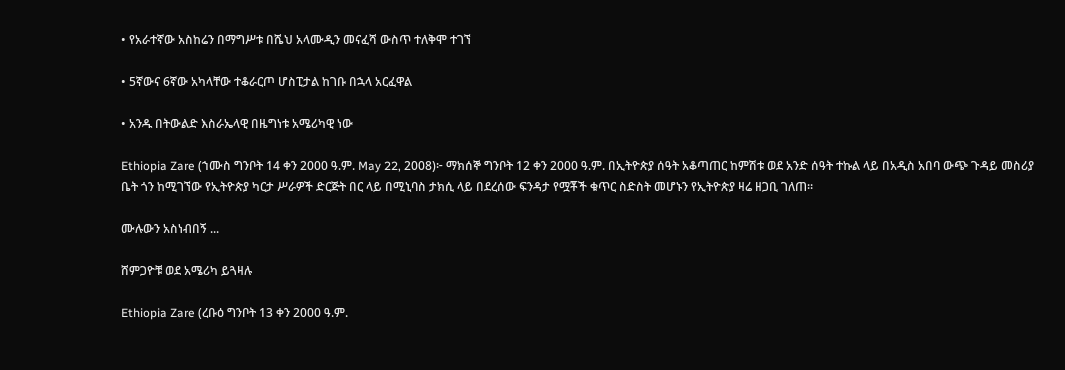• የአራተኛው አስከሬን በማግሥቱ በሼህ አላሙዲን መናፈሻ ውስጥ ተለቅሞ ተገኘ

• 5ኛውና 6ኛው አካላቸው ተቆራርጦ ሆስፒታል ከገቡ በኋላ አርፈዋል

• አንዱ በትውልድ እስራኤላዊ በዜግነቱ አሜሪካዊ ነው

Ethiopia Zare (ኀሙስ ግንቦት 14 ቀን 2000 ዓ.ም. May 22, 2008)፦ ማክሰኞ ግንቦት 12 ቀን 2000 ዓ.ም. በኢትዮጵያ ሰዓት አቆጣጠር ከምሽቱ ወደ አንድ ሰዓት ተኩል ላይ በአዲስ አበባ ውጭ ጉዳይ መስሪያ ቤት ጎን ከሚገኘው የኢትዮጵያ ካርታ ሥራዎች ድርጅት በር ላይ በሚኒባስ ታክሲ ላይ በደረሰው ፍንዳታ የሟቾች ቁጥር ስድስት መሆኑን የኢትዮጵያ ዛሬ ዘጋቢ ገለጠ።

ሙሉውን አስነብበኝ ...

ሸምጋዮቹ ወደ አሜሪካ ይጓዛሉ

Ethiopia Zare (ረቡዕ ግንቦት 13 ቀን 2000 ዓ.ም.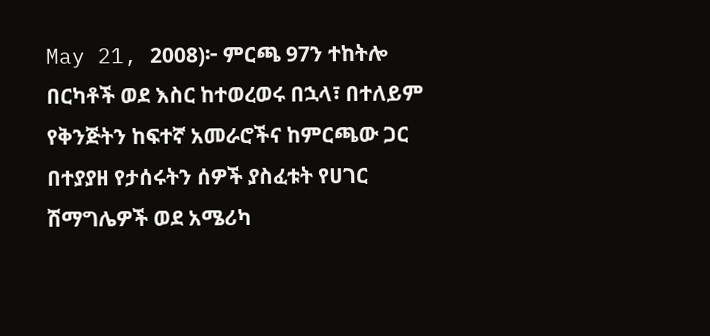May 21, 2008)፦ ምርጫ 97ን ተከትሎ በርካቶች ወደ እስር ከተወረወሩ በኋላ፣ በተለይም የቅንጅትን ከፍተኛ አመራሮችና ከምርጫው ጋር በተያያዘ የታሰሩትን ሰዎች ያስፈቱት የሀገር ሽማግሌዎች ወደ አሜሪካ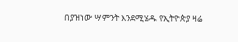በያዝነው ሣምንት እንደሚሄዱ የኢትዮጵያ ዛሬ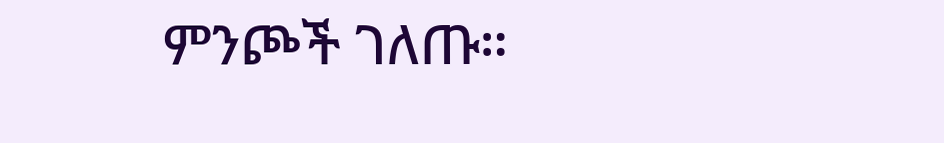ምንጮች ገለጡ።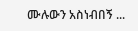ሙሉውን አስነብበኝ ...